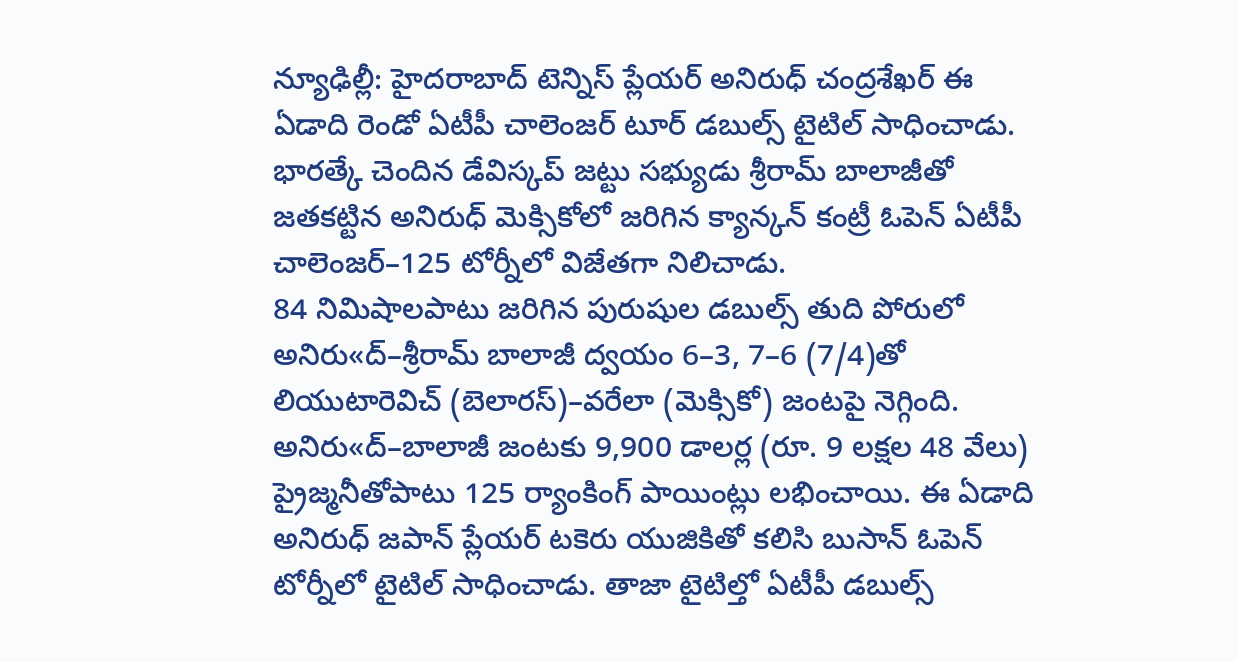న్యూఢిల్లీ: హైదరాబాద్ టెన్నిస్ ప్లేయర్ అనిరుధ్ చంద్రశేఖర్ ఈ ఏడాది రెండో ఏటీపీ చాలెంజర్ టూర్ డబుల్స్ టైటిల్ సాధించాడు. భారత్కే చెందిన డేవిస్కప్ జట్టు సభ్యుడు శ్రీరామ్ బాలాజీతో జతకట్టిన అనిరుధ్ మెక్సికోలో జరిగిన క్యాన్కన్ కంట్రీ ఓపెన్ ఏటీపీ చాలెంజర్–125 టోర్నీలో విజేతగా నిలిచాడు.
84 నిమిషాలపాటు జరిగిన పురుషుల డబుల్స్ తుది పోరులో అనిరు«ద్–శ్రీరామ్ బాలాజీ ద్వయం 6–3, 7–6 (7/4)తో లియుటారెవిచ్ (బెలారస్)–వరేలా (మెక్సికో) జంటపై నెగ్గింది. అనిరు«ద్–బాలాజీ జంటకు 9,900 డాలర్ల (రూ. 9 లక్షల 48 వేలు) ప్రైజ్మనీతోపాటు 125 ర్యాంకింగ్ పాయింట్లు లభించాయి. ఈ ఏడాది అనిరుధ్ జపాన్ ప్లేయర్ టకెరు యుజికితో కలిసి బుసాన్ ఓపెన్ టోర్నీలో టైటిల్ సాధించాడు. తాజా టైటిల్తో ఏటీపీ డబుల్స్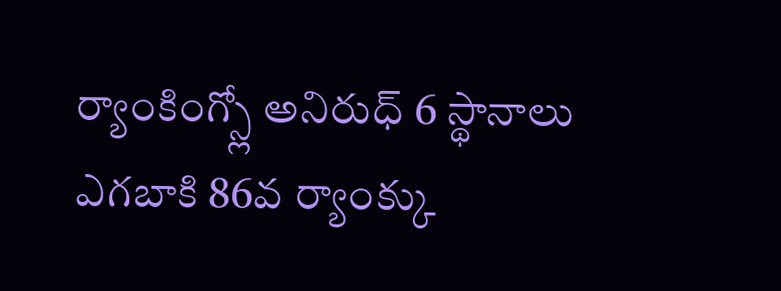ర్యాంకింగ్స్లో అనిరుధ్ 6 స్థానాలు ఎగబాకి 86వ ర్యాంక్కు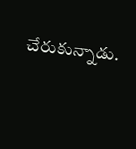చేరుకున్నాడు.